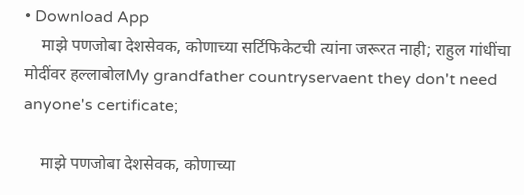• Download App
    माझे पणजोबा देशसेवक, कोणाच्या सर्टिफिकेटची त्यांना जरूरत नाही; राहुल गांधींचा मोदींवर हल्लाबोलMy grandfather countryservaent they don't need anyone's certificate;

    माझे पणजोबा देशसेवक, कोणाच्या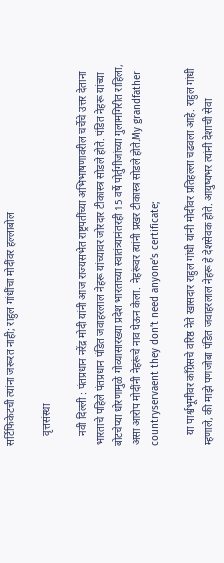सर्टिफिकेटची त्यांना जरूरत नाही; राहुल गांधींचा मोदींवर हल्लाबोल

    वृत्तसंस्था

    नवी दिल्ली : पंतप्रधान नरेंद्र मोदी यांनी आज राज्यसभेत राष्ट्रपतींच्या अभिभाषणावरील चर्चेचे उत्तर देताना भारताचे पहिले पंतप्रधान पंडित जवाहरलाल नेहरू यांच्यावर जोरदार टीकास्त्र सोडले होते. पंडित नेहरू यांच्या बोटचेप्या धोरणामुळे गोव्यासारख्या प्रदेश भारताच्या स्वातंत्र्यानंतरही 15 वर्षे पोर्तुगीजांच्या गुलामगिरीत राहिला, असा आरोप मोदींनी नेहरूंचे नाव घेऊन केला. नेहरूंवर त्यांनी प्रखर टीकास्त्र सोडले होते.My grandfather countryservaent they don’t need anyone’s certificate;

    या पार्श्वभूमीवर काँग्रेसचे वरिष्ठ नेते खासदार राहुल गांधी यांनी मोदींवर प्रतिहल्ला चढवला आहे. राहुल गांधी म्हणाले, की माझे पणजोबा पंडित जवाहरलाल नेहरू हे देशसेवक होते. आयुष्यभर त्यांनी देशाची सेवा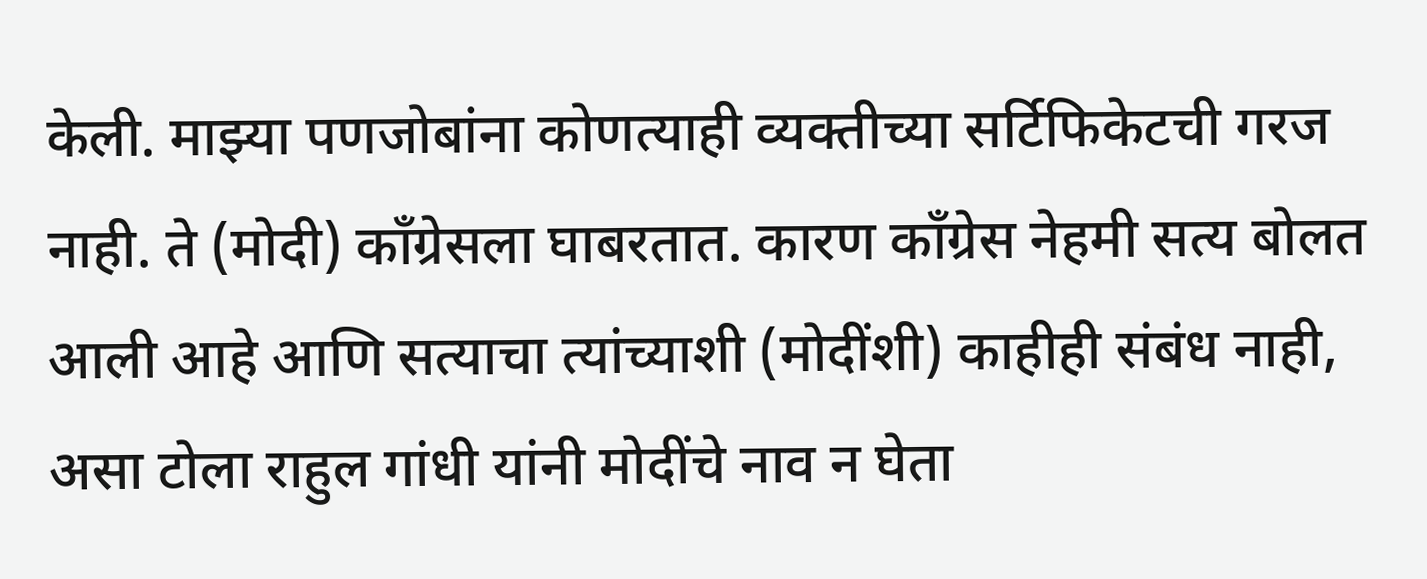केली. माझ्या पणजोबांना कोणत्याही व्यक्तीच्या सर्टिफिकेटची गरज नाही. ते (मोदी) कॉंग्रेसला घाबरतात. कारण काँग्रेस नेहमी सत्य बोलत आली आहे आणि सत्याचा त्यांच्याशी (मोदींशी) काहीही संबंध नाही, असा टोला राहुल गांधी यांनी मोदींचे नाव न घेता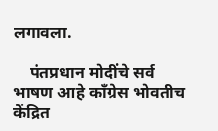लगावला.

    पंतप्रधान मोदींचे सर्व भाषण आहे काँग्रेस भोवतीच केंद्रित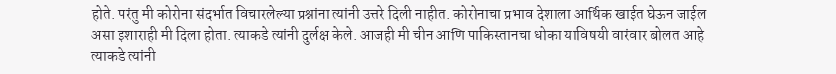होते. परंतु मी कोरोना संदर्भात विचारलेल्या प्रश्नांना त्यांनी उत्तरे दिली नाहीत. कोरोनाचा प्रभाव देशाला आर्थिक खाईत घेऊन जाईल असा इशाराही मी दिला होता. त्याकडे त्यांनी दुर्लक्ष केले. आजही मी चीन आणि पाकिस्तानचा धोका याविषयी वारंवार बोलत आहे त्याकडे त्यांनी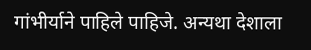गांभीर्याने पाहिले पाहिजे. अन्यथा देशाला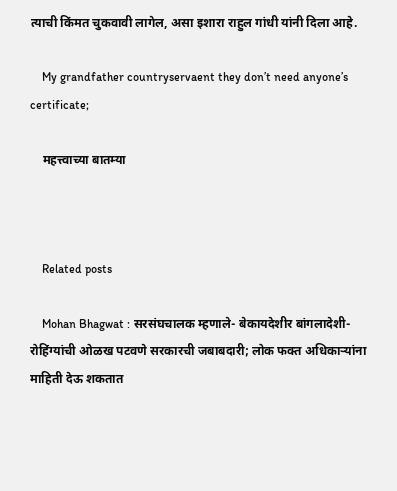त्याची किंमत चुकवावी लागेल, असा इशारा राहुल गांधी यांनी दिला आहे.

    My grandfather countryservaent they don’t need anyone’s certificate;

    महत्त्वाच्या बातम्या



    Related posts

    Mohan Bhagwat : सरसंघचालक म्हणाले- बेकायदेशीर बांगलादेशी-रोहिंग्यांची ओळख पटवणे सरकारची जबाबदारी; लोक फक्त अधिकाऱ्यांना माहिती देऊ शकतात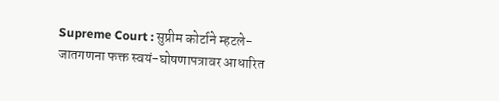Supreme Court : सुप्रीम कोर्टाने म्हटले- जातगणना फक्त स्वयं-घोषणापत्रावर आधारित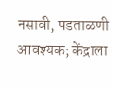नसावी, पडताळणी आवश्यक; केंद्राला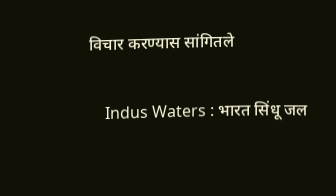विचार करण्यास सांगितले

    Indus Waters : भारत सिंधू जल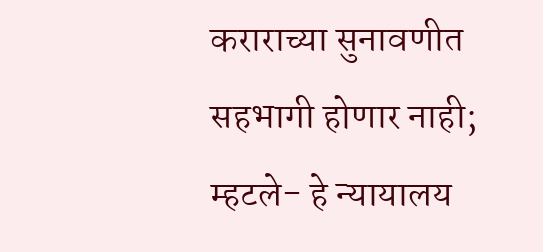कराराच्या सुनावणीत सहभागी होणार नाही; म्हटले- हे न्यायालय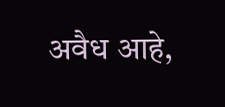अवैध आहे,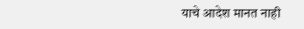याचे आदेश मानत नाही